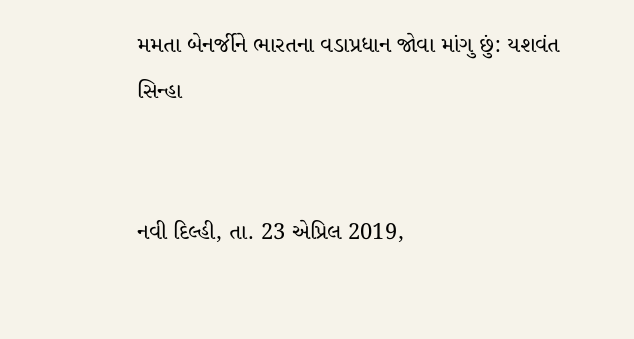મમતા બેનર્જીને ભારતના વડાપ્રધાન જોવા માંગુ છું: યશવંત સિન્હા


નવી દિલ્હી, તા. 23 એપ્રિલ 2019,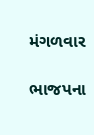મંગળવાર

ભાજપના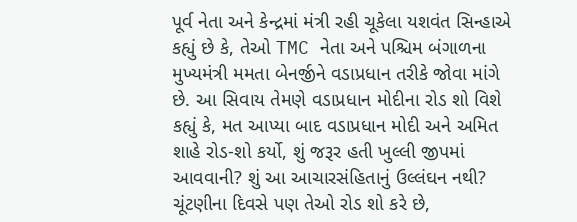પૂર્વ નેતા અને કેન્દ્રમાં મંત્રી રહી ચૂકેલા યશવંત સિન્હાએ કહ્યું છે કે, તેઓ TMC નેતા અને પશ્ચિમ બંગાળના મુખ્યમંત્રી મમતા બેનર્જીને વડાપ્રધાન તરીકે જોવા માંગે છે. આ સિવાય તેમણે વડાપ્રધાન મોદીના રોડ શો વિશે કહ્યું કે, મત આપ્યા બાદ વડાપ્રધાન મોદી અને અમિત શાહે રોડ-શો કર્યો, શું જરૂર હતી ખુલ્લી જીપમાં આવવાની? શું આ આચારસંહિતાનું ઉલ્લંઘન નથી? ચૂંટણીના દિવસે પણ તેઓ રોડ શો કરે છે,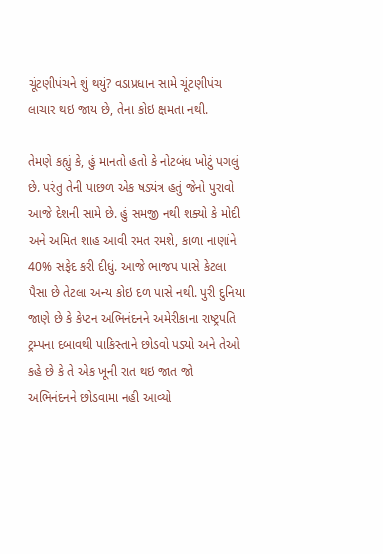ચૂંટણીપંચને શું થયું? વડાપ્રધાન સામે ચૂંટણીપંચ લાચાર થઇ જાય છે, તેના કોઇ ક્ષમતા નથી.

તેમણે કહ્યું કે, હું માનતો હતો કે નોટબંધ ખોટું પગલું છે. પરંતુ તેની પાછળ એક ષડ્યંત્ર હતું જેનો પુરાવો આજે દેશની સામે છે. હું સમજી નથી શક્યો કે મોદી અને અમિત શાહ આવી રમત રમશે, કાળા નાણાંને 40% સફેદ કરી દીધું. આજે ભાજપ પાસે કેટલા પૈસા છે તેટલા અન્ય કોઇ દળ પાસે નથી. પુરી દુનિયા જાણે છે કે કેપ્ટન અભિનંદનને અમેરીકાના રાષ્ટ્રપતિ ટ્રમ્પના દબાવથી પાકિસ્તાને છોડવો પડ્યો અને તેઓ કહે છે કે તે એક ખૂની રાત થઇ જાત જો અભિનંદનને છોડવામા નહી આવ્યો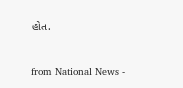હોત.


from National News -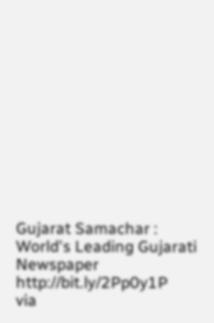Gujarat Samachar : World's Leading Gujarati Newspaper http://bit.ly/2Pp0y1P
via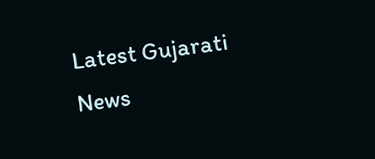Latest Gujarati News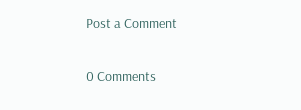Post a Comment

0 Comments